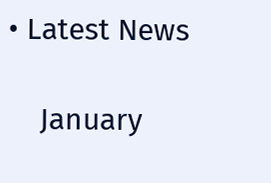• Latest News

    January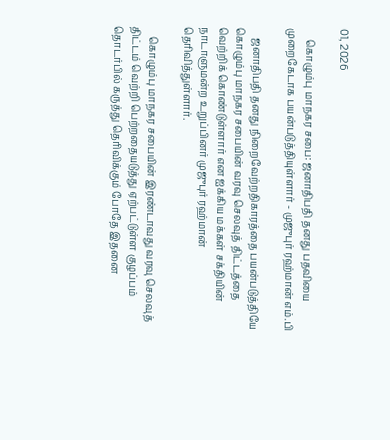01, 2026

    கொழும்பு மாநகர சபை: ஜனாதிபதி தனது பதவியை முறைகேடாக பயன்படுத்தியுள்ளார் - முஜுபுர் ரஹ்மான் எம்.பி

    ஜனாதிபதி தனது நிறைவேற்றதிகாரத்தை பயன்படுத்தியே கொழும்பு மாநகர சபையின் வரவு செலவுத் திட்டத்தை வெற்றிக் கொண்டுள்ளார் என ஐக்கிய மக்கள் சக்தியின் நாடாளுமன்ற உறுப்பினர் முஜுபுர் ரஹ்மான் தெரிவித்துள்ளார்.

    கொழும்பு மாநகர சபையின் இரண்டாவது வரவு செலவுத் திட்டம் வெற்றி பெற்றதையடுத்து ஏற்பட்டுள்ள குழப்பம் தொடர்பில் கருத்து தெரிவிக்கும் போதே இதனை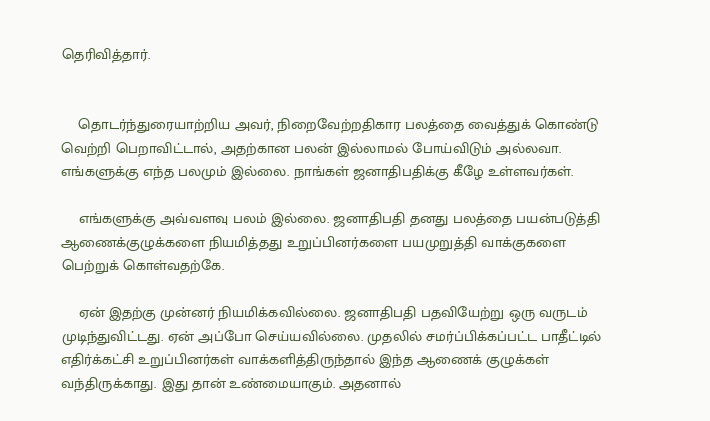தெரிவித்தார்.


    தொடர்ந்துரையாற்றிய அவர், நிறைவேற்றதிகார பலத்தை வைத்துக் கொண்டு வெற்றி பெறாவிட்டால், அதற்கான பலன் இல்லாமல் போய்விடும் அல்லவா. எங்களுக்கு எந்த பலமும் இல்லை. நாங்கள் ஜனாதிபதிக்கு கீழே உள்ளவர்கள்.

    எங்களுக்கு அவ்வளவு பலம் இல்லை. ஜனாதிபதி தனது பலத்தை பயன்படுத்தி ஆணைக்குழுக்களை நியமித்தது உறுப்பினர்களை பயமுறுத்தி வாக்குகளை பெற்றுக் கொள்வதற்கே.

    ஏன் இதற்கு முன்னர் நியமிக்கவில்லை. ஜனாதிபதி பதவியேற்று ஒரு வருடம் முடிந்துவிட்டது. ஏன் அப்போ செய்யவில்லை. முதலில் சமர்ப்பிக்கப்பட்ட பாதீட்டில் எதிர்க்கட்சி உறுப்பினர்கள் வாக்களித்திருந்தால் இந்த ஆணைக் குழுக்கள் வந்திருக்காது. இது தான் உண்மையாகும். அதனால்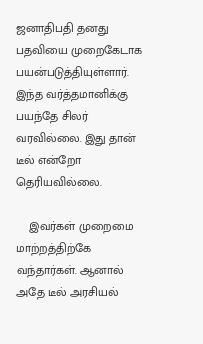ஜனாதிபதி தனது பதவியை முறைகேடாக பயன்படுத்தியுள்ளார். இந்த வர்த்தமானிக்கு பயந்தே சிலர் வரவில்லை. இது தான் டீல் என்றோ தெரியவில்லை.

    இவர்கள் முறைமை மாற்றத்திற்கே வந்தார்கள். ஆனால் அதே டீல் அரசியல்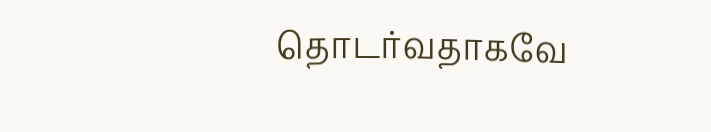தொடர்வதாகவே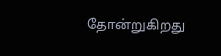தோன்றுகிறது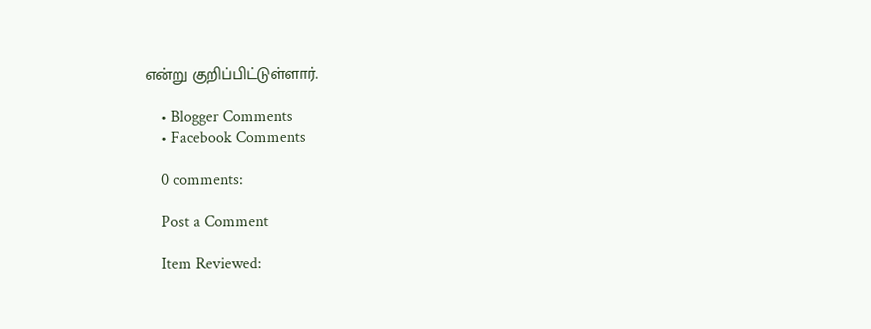என்று குறிப்பிட்டுள்ளார்.

    • Blogger Comments
    • Facebook Comments

    0 comments:

    Post a Comment

    Item Reviewed: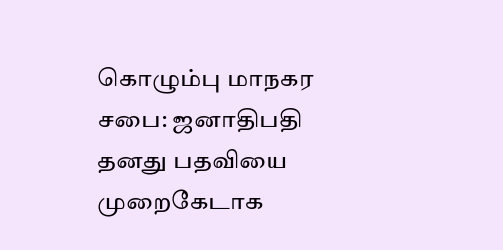கொழும்பு மாநகர சபை: ஜனாதிபதி தனது பதவியை முறைகேடாக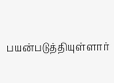பயன்படுத்தியுள்ளார்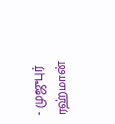- முஜுபுர் ரஹ்மான்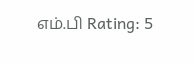எம்.பி Rating: 5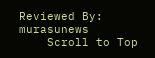Reviewed By: murasunews
    Scroll to Top